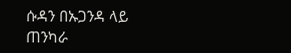ሱዳን በኡጋንዳ ላይ ጠንካራ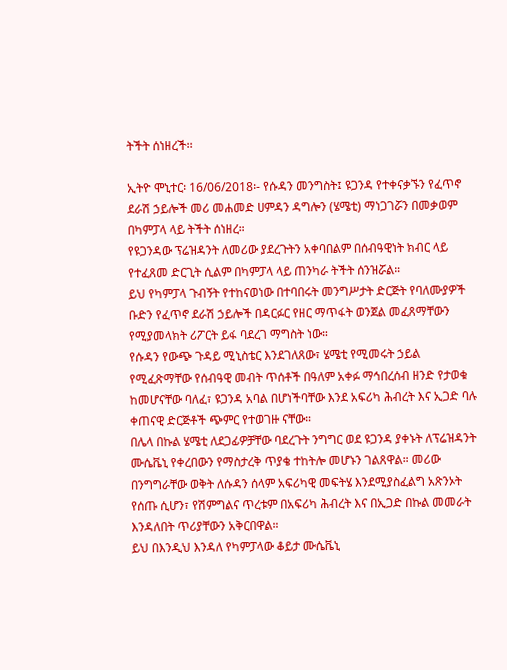ትችት ሰነዘረች፡፡

ኢትዮ ሞኒተር፡ 16/06/2018፡- የሱዳን መንግስት፤ ዩጋንዳ የተቀናቃኙን የፈጥኖ ደራሽ ኃይሎች መሪ መሐመድ ሀምዳን ዳግሎን (ሄሜቲ) ማነጋገሯን በመቃወም በካምፓላ ላይ ትችት ሰነዘረ።
የዩጋንዳው ፕሬዝዳንት ለመሪው ያደረጉትን አቀባበልም በሰብዓዊነት ክብር ላይ የተፈጸመ ድርጊት ሲልም በካምፓላ ላይ ጠንካራ ትችት ሰንዝሯል።
ይህ የካምፓላ ጉብኝት የተከናወነው በተባበሩት መንግሥታት ድርጅት የባለሙያዎች ቡድን የፈጥኖ ደራሽ ኃይሎች በዳርፉር የዘር ማጥፋት ወንጀል መፈጸማቸውን የሚያመላክት ሪፖርት ይፋ ባደረገ ማግስት ነው።
የሱዳን የውጭ ጉዳይ ሚኒስቴር እንደገለጸው፣ ሄሜቲ የሚመሩት ኃይል የሚፈጽማቸው የሰብዓዊ መብት ጥሰቶች በዓለም አቀፉ ማኅበረሰብ ዘንድ የታወቁ ከመሆናቸው ባለፈ፣ ዩጋንዳ አባል በሆነችባቸው እንደ አፍሪካ ሕብረት እና ኢጋድ ባሉ ቀጠናዊ ድርጅቶች ጭምር የተወገዙ ናቸው።
በሌላ በኩል ሄሜቲ ለደጋፊዎቻቸው ባደረጉት ንግግር ወደ ዩጋንዳ ያቀኑት ለፕሬዝዳንት ሙሴቬኒ የቀረበውን የማስታረቅ ጥያቄ ተከትሎ መሆኑን ገልጸዋል። መሪው በንግግራቸው ወቅት ለሱዳን ሰላም አፍሪካዊ መፍትሄ እንደሚያስፈልግ አጽንኦት የሰጡ ሲሆን፣ የሽምግልና ጥረቱም በአፍሪካ ሕብረት እና በኢጋድ በኩል መመራት እንዳለበት ጥሪያቸውን አቅርበዋል።
ይህ በእንዲህ እንዳለ የካምፓላው ቆይታ ሙሴቬኒ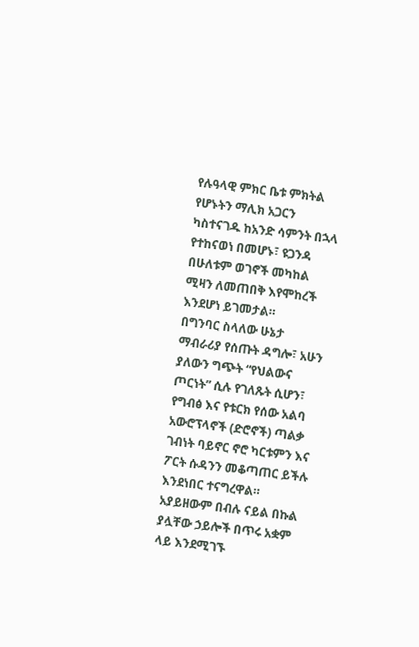የሉዓላዊ ምክር ቤቱ ምክትል የሆኑትን ማሊክ አጋርን ካስተናገዱ ከአንድ ሳምንት በኋላ የተከናወነ በመሆኑ፣ ዩጋንዳ በሁለቱም ወገኖች መካከል ሚዛን ለመጠበቅ እየሞከረች እንደሆነ ይገመታል።
በግንባር ስላለው ሁኔታ ማብራሪያ የሰጡት ዳግሎ፣ አሁን ያለውን ግጭት “የህልውና ጦርነት” ሲሉ የገለጹት ሲሆን፣ የግብፅ እና የቱርክ የሰው አልባ አውሮፕላኖች (ድሮኖች) ጣልቃ ገብነት ባይኖር ኖሮ ካርቱምን እና ፖርት ሱዳንን መቆጣጠር ይችሉ እንደነበር ተናግረዋል።
አያይዘውም በብሉ ናይል በኩል ያሏቸው ኃይሎች በጥሩ አቋም ላይ እንደሚገኙ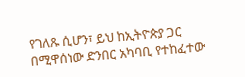የገለጹ ሲሆን፣ ይህ ከኢትዮጵያ ጋር በሚዋሰነው ድንበር አካባቢ የተከፈተው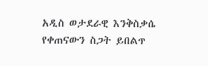አዲስ ወታደራዊ እንቅስቃሴ የቀጠናውን ስጋት ይበልጥ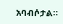አባብሶታል።